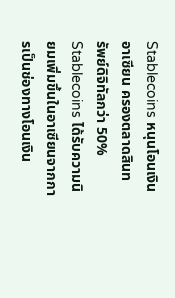Stablecoins หนุนโอนเงินอาเซียน ครองตลาดสินทรัพย์ดิจิทัลกว่า 50%
Stablecoins ได้รับความนิยมเพิ่มขึ้นในอาเซียนจากการเป็นช่องทางโอนเงิน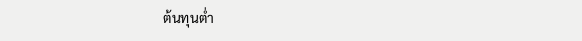ต้นทุนต่ำ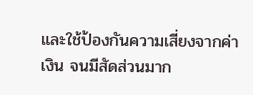และใช้ป้องกันความเสี่ยงจากค่าเงิน จนมีสัดส่วนมาก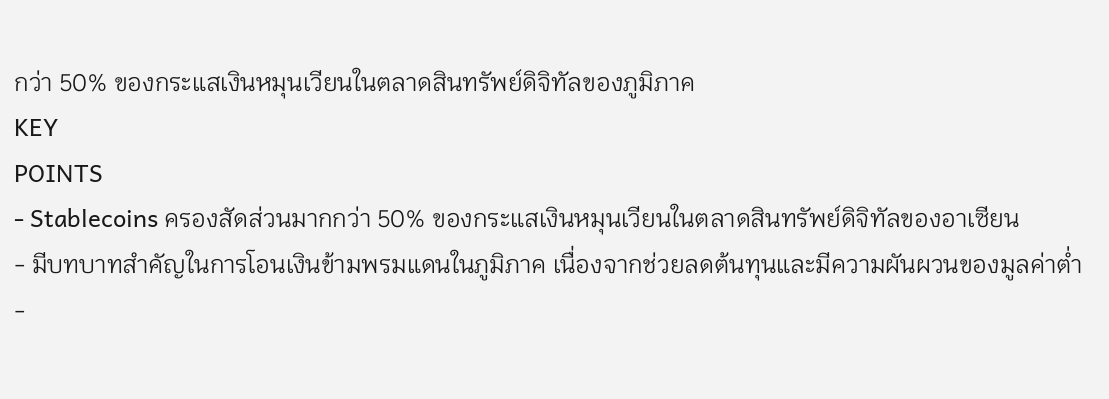กว่า 50% ของกระแสเงินหมุนเวียนในตลาดสินทรัพย์ดิจิทัลของภูมิภาค
KEY
POINTS
- Stablecoins ครองสัดส่วนมากกว่า 50% ของกระแสเงินหมุนเวียนในตลาดสินทรัพย์ดิจิทัลของอาเซียน
- มีบทบาทสำคัญในการโอนเงินข้ามพรมแดนในภูมิภาค เนื่องจากช่วยลดต้นทุนและมีความผันผวนของมูลค่าต่ำ
-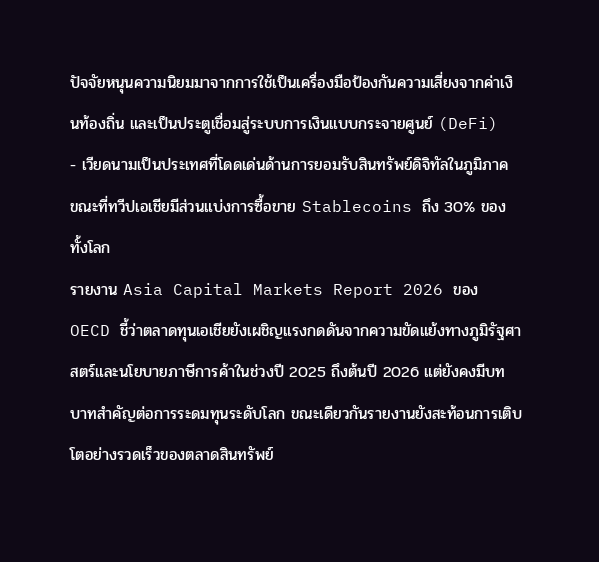ปัจจัยหนุนความนิยมมาจากการใช้เป็นเครื่องมือป้องกันความเสี่ยงจากค่าเงินท้องถิ่น และเป็นประตูเชื่อมสู่ระบบการเงินแบบกระจายศูนย์ (DeFi)
- เวียดนามเป็นประเทศที่โดดเด่นด้านการยอมรับสินทรัพย์ดิจิทัลในภูมิภาค ขณะที่ทวีปเอเชียมีส่วนแบ่งการซื้อขาย Stablecoins ถึง 30% ของทั้งโลก
รายงาน Asia Capital Markets Report 2026 ของ OECD ชี้ว่าตลาดทุนเอเชียยังเผชิญแรงกดดันจากความขัดแย้งทางภูมิรัฐศาสตร์และนโยบายภาษีการค้าในช่วงปี 2025 ถึงต้นปี 2026 แต่ยังคงมีบทบาทสำคัญต่อการระดมทุนระดับโลก ขณะเดียวกันรายงานยังสะท้อนการเติบโตอย่างรวดเร็วของตลาดสินทรัพย์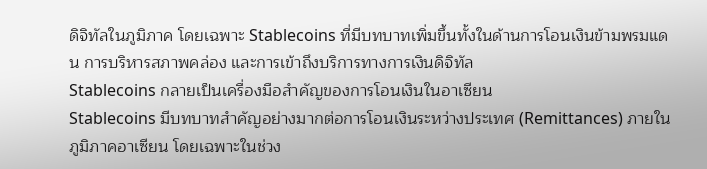ดิจิทัลในภูมิภาค โดยเฉพาะ Stablecoins ที่มีบทบาทเพิ่มขึ้นทั้งในด้านการโอนเงินข้ามพรมแดน การบริหารสภาพคล่อง และการเข้าถึงบริการทางการเงินดิจิทัล
Stablecoins กลายเป็นเครื่องมือสำคัญของการโอนเงินในอาเซียน
Stablecoins มีบทบาทสำคัญอย่างมากต่อการโอนเงินระหว่างประเทศ (Remittances) ภายในภูมิภาคอาเซียน โดยเฉพาะในช่วง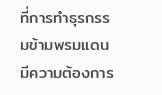ที่การทำธุรกรรมข้ามพรมแดนมีความต้องการ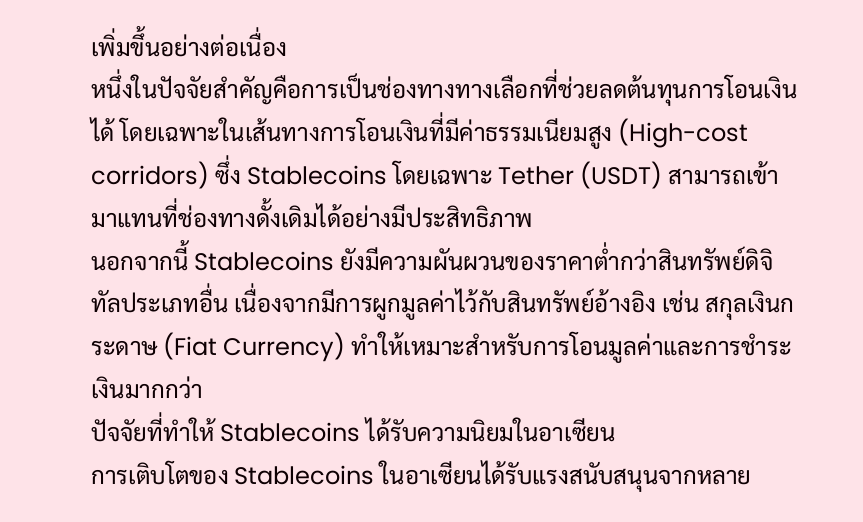เพิ่มขึ้นอย่างต่อเนื่อง
หนึ่งในปัจจัยสำคัญคือการเป็นช่องทางทางเลือกที่ช่วยลดต้นทุนการโอนเงินได้ โดยเฉพาะในเส้นทางการโอนเงินที่มีค่าธรรมเนียมสูง (High-cost corridors) ซึ่ง Stablecoins โดยเฉพาะ Tether (USDT) สามารถเข้ามาแทนที่ช่องทางดั้งเดิมได้อย่างมีประสิทธิภาพ
นอกจากนี้ Stablecoins ยังมีความผันผวนของราคาต่ำกว่าสินทรัพย์ดิจิทัลประเภทอื่น เนื่องจากมีการผูกมูลค่าไว้กับสินทรัพย์อ้างอิง เช่น สกุลเงินกระดาษ (Fiat Currency) ทำให้เหมาะสำหรับการโอนมูลค่าและการชำระเงินมากกว่า
ปัจจัยที่ทำให้ Stablecoins ได้รับความนิยมในอาเซียน
การเติบโตของ Stablecoins ในอาเซียนได้รับแรงสนับสนุนจากหลาย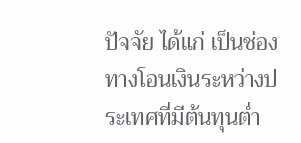ปัจจัย ได้แก่ เป็นช่องทางโอนเงินระหว่างประเทศที่มีต้นทุนต่ำ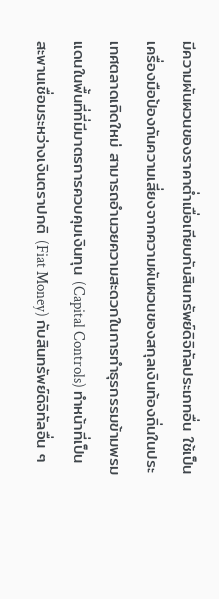มีความผันผวนของราคาต่ำเมื่อเทียบกับสินทรัพย์ดิจิทัลประเภทอื่น ใช้เป็นเครื่องมือป้องกันความเสี่ยงจากความผันผวนของสกุลเงินท้องถิ่นในประเทศตลาดเกิดใหม่ สามารถอำนวยความสะดวกในการทำธุรกรรมข้ามพรมแดนในพื้นที่ที่มีมาตรการควบคุมเงินทุน (Capital Controls) ทำหน้าที่เป็นสะพานเชื่อมระหว่างเงินตราปกติ (Fiat Money) กับสินทรัพย์ดิจิทัลอื่น ๆ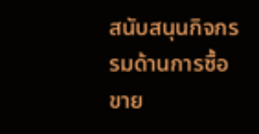สนับสนุนกิจกรรมด้านการซื้อขาย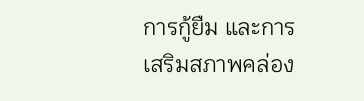การกู้ยืม และการเสริมสภาพคล่อง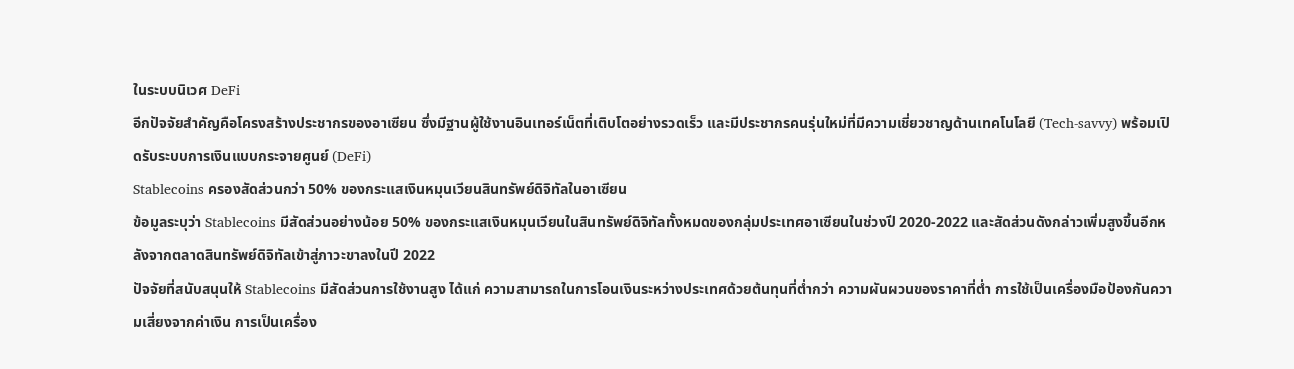ในระบบนิเวศ DeFi
อีกปัจจัยสำคัญคือโครงสร้างประชากรของอาเซียน ซึ่งมีฐานผู้ใช้งานอินเทอร์เน็ตที่เติบโตอย่างรวดเร็ว และมีประชากรคนรุ่นใหม่ที่มีความเชี่ยวชาญด้านเทคโนโลยี (Tech-savvy) พร้อมเปิดรับระบบการเงินแบบกระจายศูนย์ (DeFi)
Stablecoins ครองสัดส่วนกว่า 50% ของกระแสเงินหมุนเวียนสินทรัพย์ดิจิทัลในอาเซียน
ข้อมูลระบุว่า Stablecoins มีสัดส่วนอย่างน้อย 50% ของกระแสเงินหมุนเวียนในสินทรัพย์ดิจิทัลทั้งหมดของกลุ่มประเทศอาเซียนในช่วงปี 2020-2022 และสัดส่วนดังกล่าวเพิ่มสูงขึ้นอีกหลังจากตลาดสินทรัพย์ดิจิทัลเข้าสู่ภาวะขาลงในปี 2022
ปัจจัยที่สนับสนุนให้ Stablecoins มีสัดส่วนการใช้งานสูง ได้แก่ ความสามารถในการโอนเงินระหว่างประเทศด้วยต้นทุนที่ต่ำกว่า ความผันผวนของราคาที่ต่ำ การใช้เป็นเครื่องมือป้องกันความเสี่ยงจากค่าเงิน การเป็นเครื่อง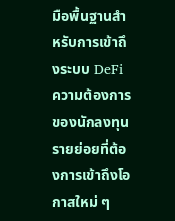มือพื้นฐานสำหรับการเข้าถึงระบบ DeFi ความต้องการของนักลงทุนรายย่อยที่ต้องการเข้าถึงโอกาสใหม่ ๆ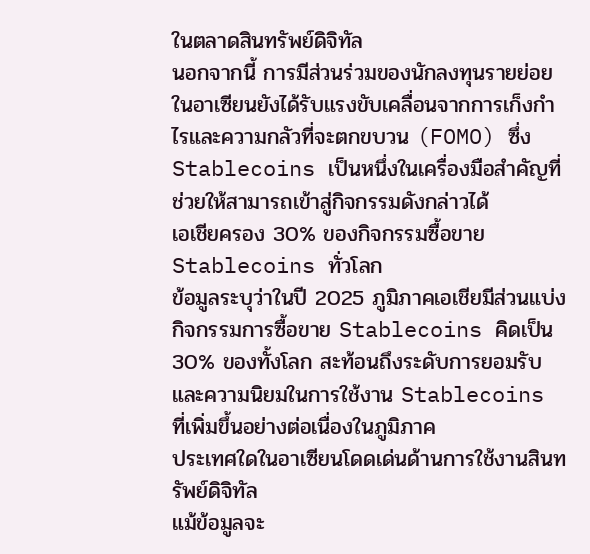ในตลาดสินทรัพย์ดิจิทัล
นอกจากนี้ การมีส่วนร่วมของนักลงทุนรายย่อยในอาเซียนยังได้รับแรงขับเคลื่อนจากการเก็งกำไรและความกลัวที่จะตกขบวน (FOMO) ซึ่ง Stablecoins เป็นหนึ่งในเครื่องมือสำคัญที่ช่วยให้สามารถเข้าสู่กิจกรรมดังกล่าวได้
เอเชียครอง 30% ของกิจกรรมซื้อขาย Stablecoins ทั่วโลก
ข้อมูลระบุว่าในปี 2025 ภูมิภาคเอเชียมีส่วนแบ่งกิจกรรมการซื้อขาย Stablecoins คิดเป็น 30% ของทั้งโลก สะท้อนถึงระดับการยอมรับและความนิยมในการใช้งาน Stablecoins ที่เพิ่มขึ้นอย่างต่อเนื่องในภูมิภาค
ประเทศใดในอาเซียนโดดเด่นด้านการใช้งานสินทรัพย์ดิจิทัล
แม้ข้อมูลจะ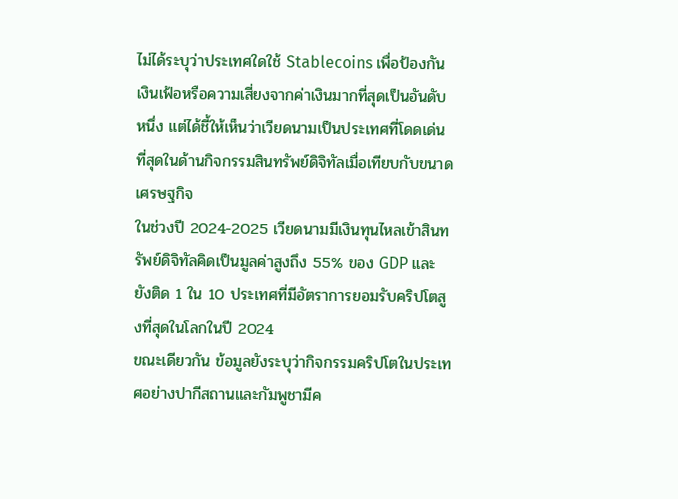ไม่ได้ระบุว่าประเทศใดใช้ Stablecoins เพื่อป้องกันเงินเฟ้อหรือความเสี่ยงจากค่าเงินมากที่สุดเป็นอันดับหนึ่ง แต่ได้ชี้ให้เห็นว่าเวียดนามเป็นประเทศที่โดดเด่นที่สุดในด้านกิจกรรมสินทรัพย์ดิจิทัลเมื่อเทียบกับขนาดเศรษฐกิจ
ในช่วงปี 2024-2025 เวียดนามมีเงินทุนไหลเข้าสินทรัพย์ดิจิทัลคิดเป็นมูลค่าสูงถึง 55% ของ GDP และยังติด 1 ใน 10 ประเทศที่มีอัตราการยอมรับคริปโตสูงที่สุดในโลกในปี 2024
ขณะเดียวกัน ข้อมูลยังระบุว่ากิจกรรมคริปโตในประเทศอย่างปากีสถานและกัมพูชามีค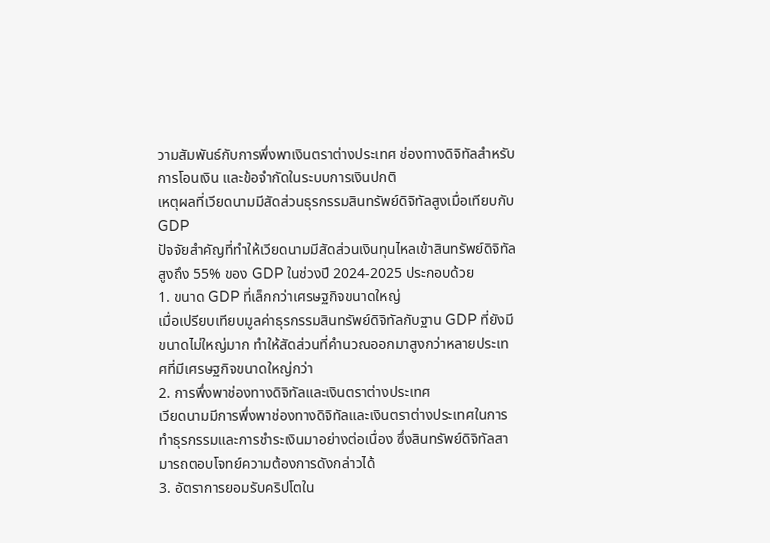วามสัมพันธ์กับการพึ่งพาเงินตราต่างประเทศ ช่องทางดิจิทัลสำหรับการโอนเงิน และข้อจำกัดในระบบการเงินปกติ
เหตุผลที่เวียดนามมีสัดส่วนธุรกรรมสินทรัพย์ดิจิทัลสูงเมื่อเทียบกับ GDP
ปัจจัยสำคัญที่ทำให้เวียดนามมีสัดส่วนเงินทุนไหลเข้าสินทรัพย์ดิจิทัลสูงถึง 55% ของ GDP ในช่วงปี 2024-2025 ประกอบด้วย
1. ขนาด GDP ที่เล็กกว่าเศรษฐกิจขนาดใหญ่
เมื่อเปรียบเทียบมูลค่าธุรกรรมสินทรัพย์ดิจิทัลกับฐาน GDP ที่ยังมีขนาดไม่ใหญ่มาก ทำให้สัดส่วนที่คำนวณออกมาสูงกว่าหลายประเทศที่มีเศรษฐกิจขนาดใหญ่กว่า
2. การพึ่งพาช่องทางดิจิทัลและเงินตราต่างประเทศ
เวียดนามมีการพึ่งพาช่องทางดิจิทัลและเงินตราต่างประเทศในการทำธุรกรรมและการชำระเงินมาอย่างต่อเนื่อง ซึ่งสินทรัพย์ดิจิทัลสามารถตอบโจทย์ความต้องการดังกล่าวได้
3. อัตราการยอมรับคริปโตใน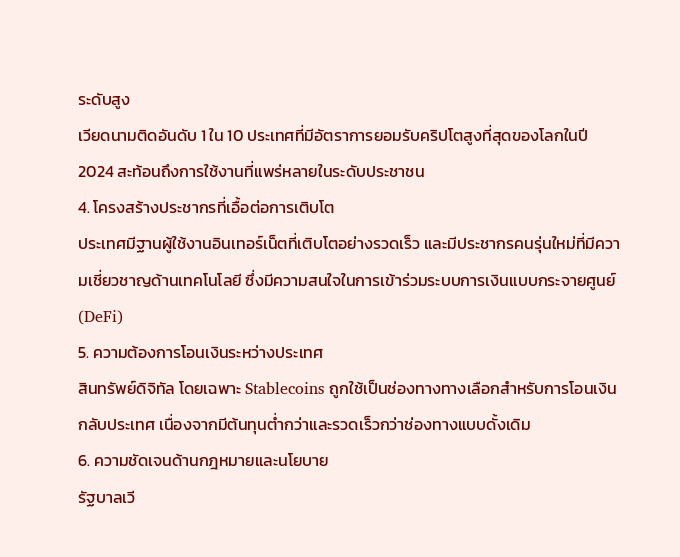ระดับสูง
เวียดนามติดอันดับ 1 ใน 10 ประเทศที่มีอัตราการยอมรับคริปโตสูงที่สุดของโลกในปี 2024 สะท้อนถึงการใช้งานที่แพร่หลายในระดับประชาชน
4. โครงสร้างประชากรที่เอื้อต่อการเติบโต
ประเทศมีฐานผู้ใช้งานอินเทอร์เน็ตที่เติบโตอย่างรวดเร็ว และมีประชากรคนรุ่นใหม่ที่มีความเชี่ยวชาญด้านเทคโนโลยี ซึ่งมีความสนใจในการเข้าร่วมระบบการเงินแบบกระจายศูนย์ (DeFi)
5. ความต้องการโอนเงินระหว่างประเทศ
สินทรัพย์ดิจิทัล โดยเฉพาะ Stablecoins ถูกใช้เป็นช่องทางทางเลือกสำหรับการโอนเงินกลับประเทศ เนื่องจากมีต้นทุนต่ำกว่าและรวดเร็วกว่าช่องทางแบบดั้งเดิม
6. ความชัดเจนด้านกฎหมายและนโยบาย
รัฐบาลเวี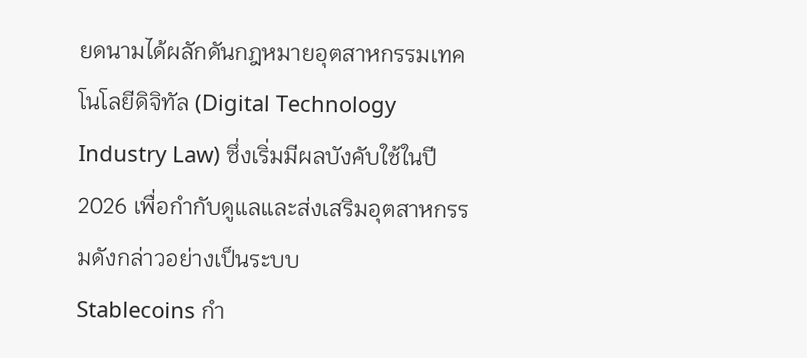ยดนามได้ผลักดันกฎหมายอุตสาหกรรมเทคโนโลยีดิจิทัล (Digital Technology Industry Law) ซึ่งเริ่มมีผลบังคับใช้ในปี 2026 เพื่อกำกับดูแลและส่งเสริมอุตสาหกรรมดังกล่าวอย่างเป็นระบบ
Stablecoins กำ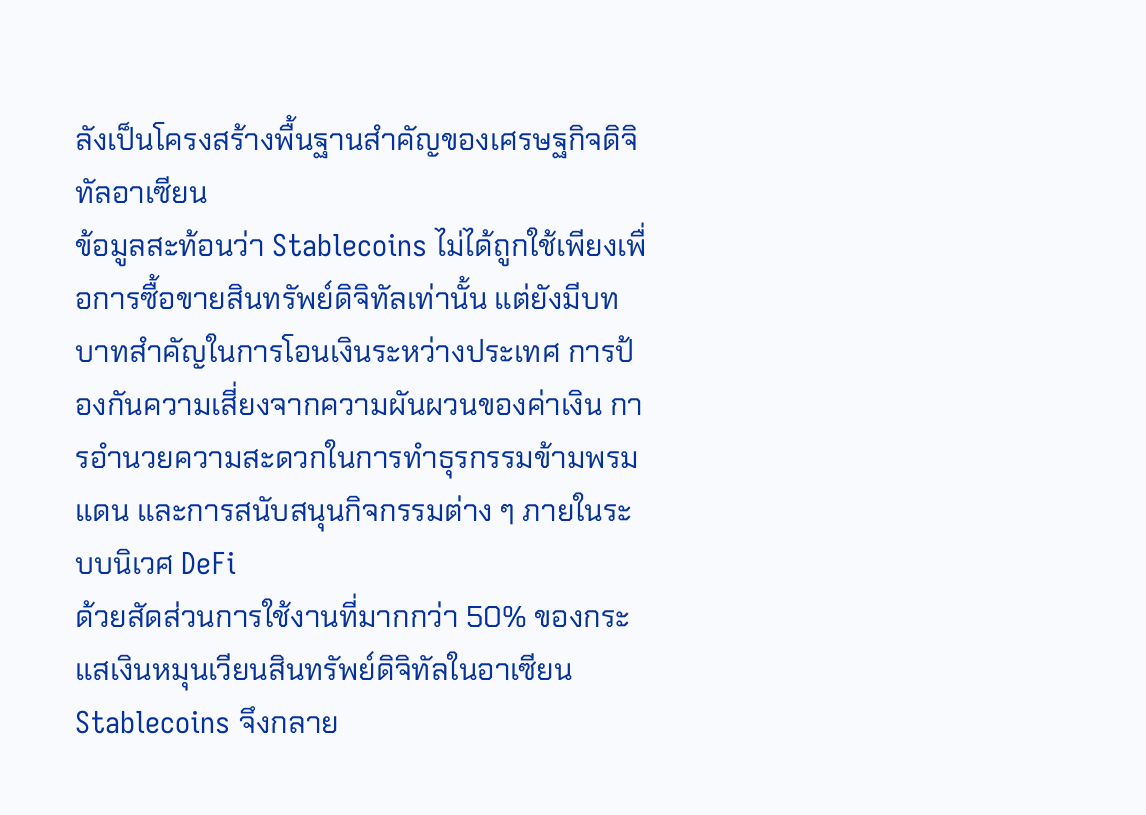ลังเป็นโครงสร้างพื้นฐานสำคัญของเศรษฐกิจดิจิทัลอาเซียน
ข้อมูลสะท้อนว่า Stablecoins ไม่ได้ถูกใช้เพียงเพื่อการซื้อขายสินทรัพย์ดิจิทัลเท่านั้น แต่ยังมีบทบาทสำคัญในการโอนเงินระหว่างประเทศ การป้องกันความเสี่ยงจากความผันผวนของค่าเงิน การอำนวยความสะดวกในการทำธุรกรรมข้ามพรมแดน และการสนับสนุนกิจกรรมต่าง ๆ ภายในระบบนิเวศ DeFi
ด้วยสัดส่วนการใช้งานที่มากกว่า 50% ของกระแสเงินหมุนเวียนสินทรัพย์ดิจิทัลในอาเซียน Stablecoins จึงกลาย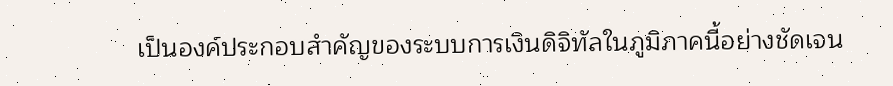เป็นองค์ประกอบสำคัญของระบบการเงินดิจิทัลในภูมิภาคนี้อย่างชัดเจน